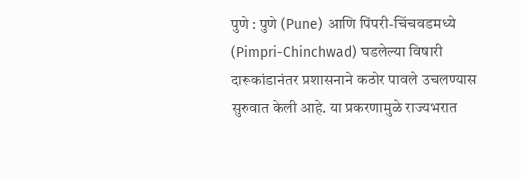पुणे : पुणे (Pune) आणि पिंपरी-चिंचवडमध्ये (Pimpri-Chinchwad) घडलेल्या विषारी दारूकांडानंतर प्रशासनाने कठोर पावले उचलण्यास सुरुवात केली आहे. या प्रकरणामुळे राज्यभरात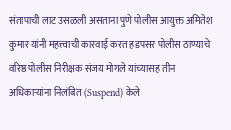संतापाची लाट उसळली असताना पुणे पोलीस आयुक्त अमितेश कुमार यांनी महत्त्वाची कारवाई करत हडपसर पोलीस ठाण्याचे वरिष्ठ पोलीस निरीक्षक संजय मोगले यांच्यासह तीन अधिकाऱ्यांना निलंबित (Suspend) केले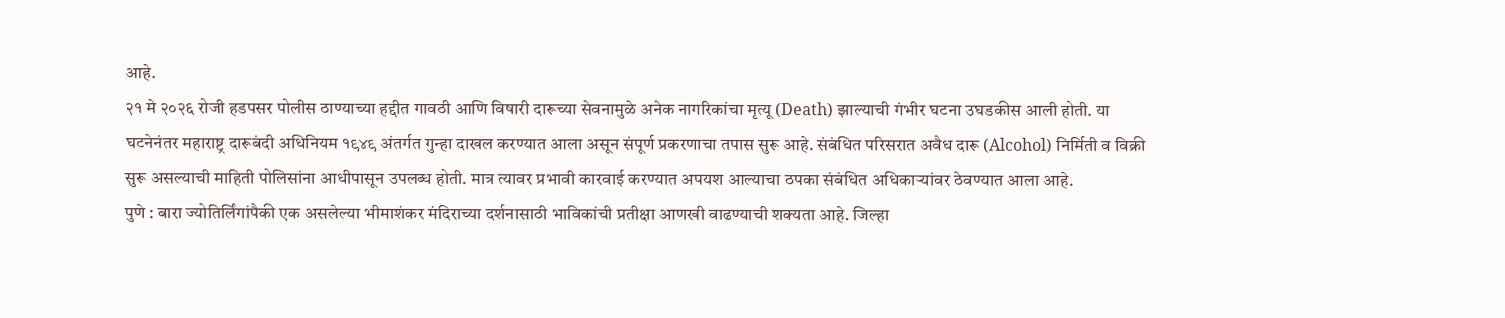आहे.
२१ मे २०२६ रोजी हडपसर पोलीस ठाण्याच्या हद्दीत गावठी आणि विषारी दारूच्या सेवनामुळे अनेक नागरिकांचा मृत्यू (Death) झाल्याची गंभीर घटना उघडकीस आली होती. या घटनेनंतर महाराष्ट्र दारूबंदी अधिनियम १९४९ अंतर्गत गुन्हा दाखल करण्यात आला असून संपूर्ण प्रकरणाचा तपास सुरू आहे. संबंधित परिसरात अवैध दारू (Alcohol) निर्मिती व विक्री सुरू असल्याची माहिती पोलिसांना आधीपासून उपलब्ध होती. मात्र त्यावर प्रभावी कारवाई करण्यात अपयश आल्याचा ठपका संबंधित अधिकाऱ्यांवर ठेवण्यात आला आहे.
पुणे : बारा ज्योतिर्लिंगांपैकी एक असलेल्या भीमाशंकर मंदिराच्या दर्शनासाठी भाविकांची प्रतीक्षा आणखी वाढण्याची शक्यता आहे. जिल्हा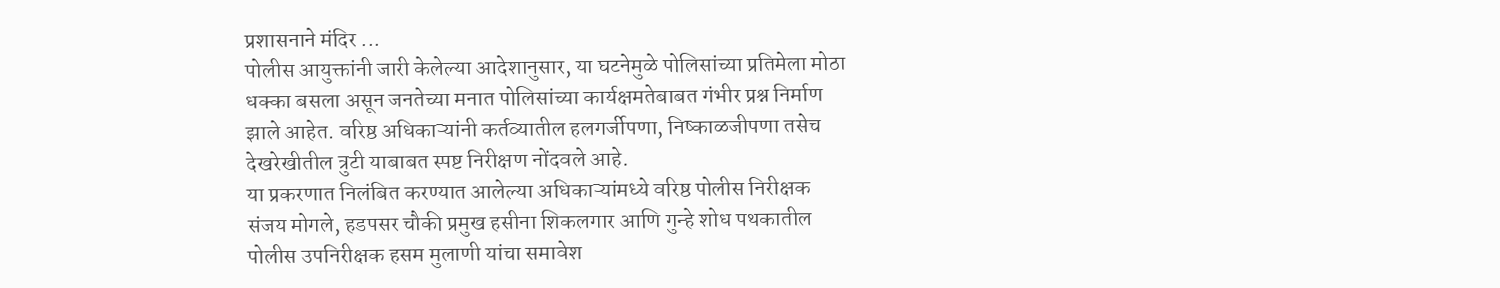प्रशासनाने मंदिर ...
पोलीस आयुक्तांनी जारी केलेल्या आदेशानुसार, या घटनेमुळे पोलिसांच्या प्रतिमेला मोठा धक्का बसला असून जनतेच्या मनात पोलिसांच्या कार्यक्षमतेबाबत गंभीर प्रश्न निर्माण झाले आहेत. वरिष्ठ अधिकाऱ्यांनी कर्तव्यातील हलगर्जीपणा, निष्काळजीपणा तसेच देखरेखीतील त्रुटी याबाबत स्पष्ट निरीक्षण नोंदवले आहे.
या प्रकरणात निलंबित करण्यात आलेल्या अधिकाऱ्यांमध्ये वरिष्ठ पोलीस निरीक्षक संजय मोगले, हडपसर चौकी प्रमुख हसीना शिकलगार आणि गुन्हे शोध पथकातील पोलीस उपनिरीक्षक हसम मुलाणी यांचा समावेश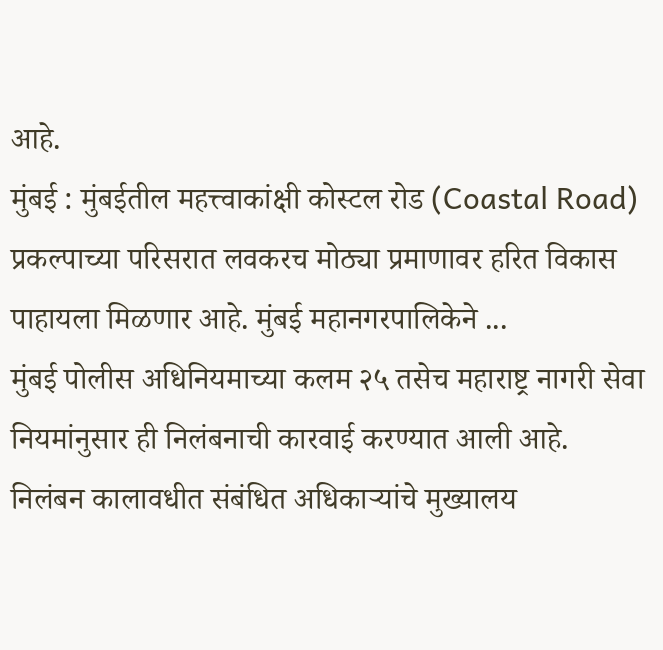आहे.
मुंबई : मुंबईतील महत्त्वाकांक्षी कोस्टल रोड (Coastal Road) प्रकल्पाच्या परिसरात लवकरच मोठ्या प्रमाणावर हरित विकास पाहायला मिळणार आहे. मुंबई महानगरपालिकेने ...
मुंबई पोलीस अधिनियमाच्या कलम २५ तसेच महाराष्ट्र नागरी सेवा नियमांनुसार ही निलंबनाची कारवाई करण्यात आली आहे. निलंबन कालावधीत संबंधित अधिकाऱ्यांचे मुख्यालय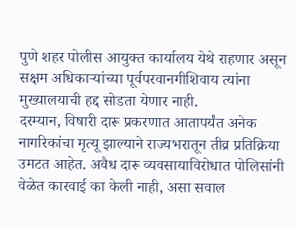पुणे शहर पोलीस आयुक्त कार्यालय येथे राहणार असून सक्षम अधिकाऱ्यांच्या पूर्वपरवानगीशिवाय त्यांना मुख्यालयाची हद्द सोडता येणार नाही.
दरम्यान, विषारी दारू प्रकरणात आतापर्यंत अनेक नागरिकांचा मृत्यू झाल्याने राज्यभरातून तीव्र प्रतिक्रिया उमटत आहेत. अवैध दारू व्यवसायाविरोधात पोलिसांनी वेळेत कारवाई का केली नाही, असा सवाल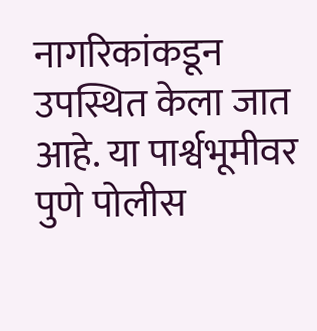नागरिकांकडून उपस्थित केला जात आहे. या पार्श्वभूमीवर पुणे पोलीस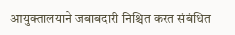आयुक्तालयाने जबाबदारी निश्चित करत संबंधित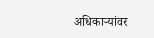अधिकाऱ्यांवर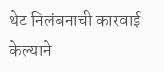थेट निलंबनाची कारवाई केल्याने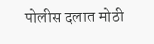पोलीस दलात मोठी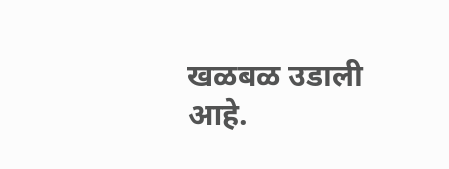खळबळ उडाली आहे.